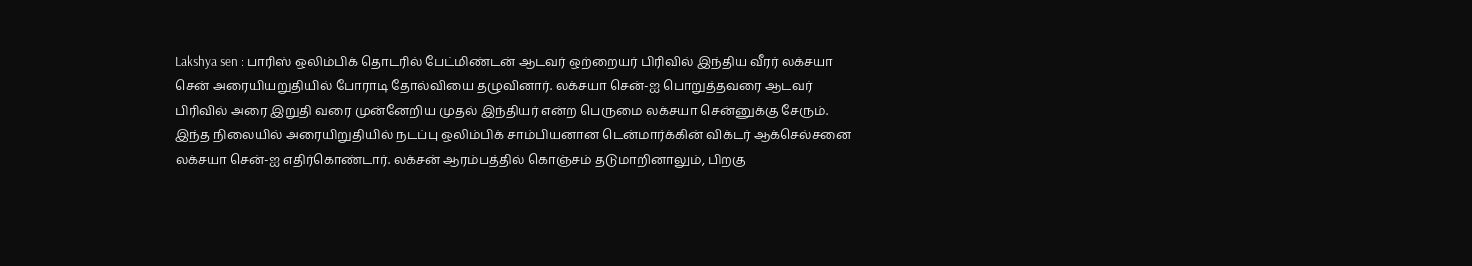Lakshya sen : பாரிஸ் ஒலிம்பிக் தொடரில் பேட்மிண்டன் ஆடவர் ஒற்றையர் பிரிவில் இந்திய வீரர் லக்சயா சென் அரையியறுதியில் போராடி தோல்வியை தழுவினார். லக்சயா சென்-ஐ பொறுத்தவரை ஆடவர் பிரிவில் அரை இறுதி வரை முன்னேறிய முதல் இந்தியர் என்ற பெருமை லக்சயா சென்னுக்கு சேரும்.
இந்த நிலையில் அரையிறுதியில் நடப்பு ஒலிம்பிக் சாம்பியனான டென்மார்க்கின் விக்டர் ஆக்செல்சனை லக்சயா சென்-ஐ எதிர்கொண்டார். லக்சன் ஆரம்பத்தில் கொஞ்சம் தடுமாறினாலும், பிறகு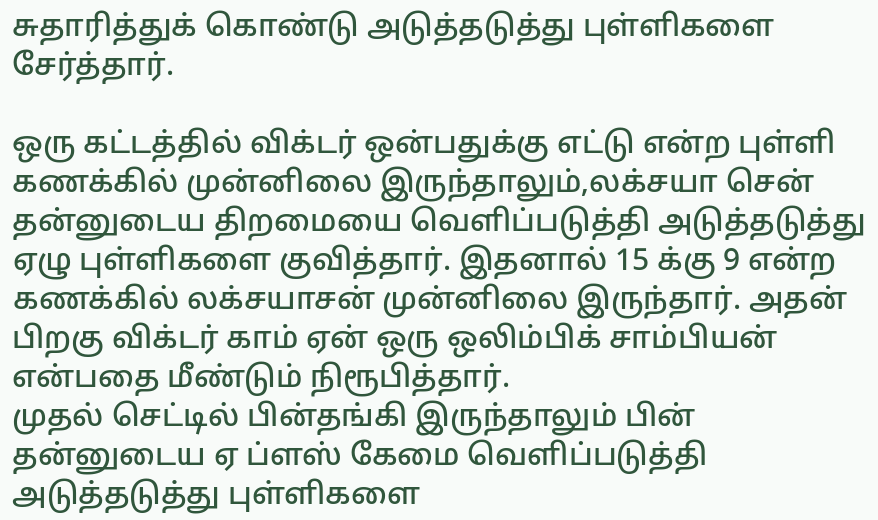சுதாரித்துக் கொண்டு அடுத்தடுத்து புள்ளிகளை சேர்த்தார்.

ஒரு கட்டத்தில் விக்டர் ஒன்பதுக்கு எட்டு என்ற புள்ளி கணக்கில் முன்னிலை இருந்தாலும்,லக்சயா சென் தன்னுடைய திறமையை வெளிப்படுத்தி அடுத்தடுத்து ஏழு புள்ளிகளை குவித்தார். இதனால் 15 க்கு 9 என்ற கணக்கில் லக்சயாசன் முன்னிலை இருந்தார். அதன் பிறகு விக்டர் காம் ஏன் ஒரு ஒலிம்பிக் சாம்பியன் என்பதை மீண்டும் நிரூபித்தார்.
முதல் செட்டில் பின்தங்கி இருந்தாலும் பின் தன்னுடைய ஏ ப்ளஸ் கேமை வெளிப்படுத்தி அடுத்தடுத்து புள்ளிகளை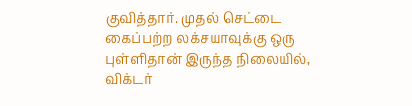குவித்தார். முதல் செட்டை கைப்பற்ற லக்சயாவுக்கு ஒரு புள்ளிதான் இருந்த நிலையில், விக்டர்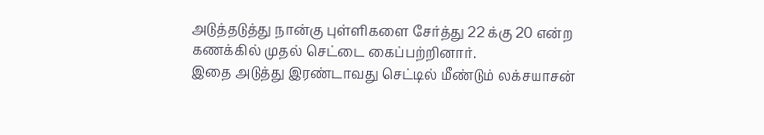அடுத்தடுத்து நான்கு புள்ளிகளை சேர்த்து 22 க்கு 20 என்ற கணக்கில் முதல் செட்டை கைப்பற்றினார்.
இதை அடுத்து இரண்டாவது செட்டில் மீண்டும் லக்சயாசன்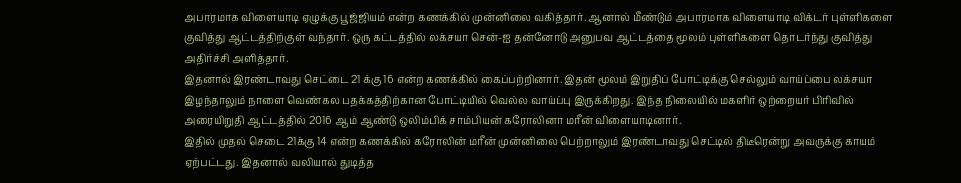அபாரமாக விளையாடி ஏழுக்கு பூஜ்ஜியம் என்ற கணக்கில் முன்னிலை வகித்தார். ஆனால் மீண்டும் அபாரமாக விளையாடி விக்டர் புள்ளிகளை குவித்து ஆட்டத்திற்குள் வந்தார். ஒரு கட்டத்தில் லக்சயா சென்-ஐ தன்னோடு அனுபவ ஆட்டத்தை மூலம் புள்ளிகளை தொடர்ந்து குவித்து அதிர்ச்சி அளித்தார்.
இதனால் இரண்டாவது செட்டை 21 க்கு 16 என்ற கணக்கில் கைப்பற்றினார். இதன் மூலம் இறுதிப் போட்டிக்கு செல்லும் வாய்ப்பை லக்சயா இழந்தாலும் நாளை வெண்கல பதக்கத்திற்கான போட்டியில் வெல்ல வாய்ப்பு இருக்கிறது. இந்த நிலையில் மகளிர் ஒற்றையர் பிரிவில் அரையிறுதி ஆட்டத்தில் 2016 ஆம் ஆண்டு ஒலிம்பிக் சாம்பியன் கரோலினா மரீன் விளையாடினார்.
இதில் முதல் செடை 21க்கு 14 என்ற கணக்கில் கரோலின் மரீன் முன்னிலை பெற்றாலும் இரண்டாவது செட்டில் திடீரென்று அவருக்கு காயம் ஏற்பட்டது. இதனால் வலியால் துடித்த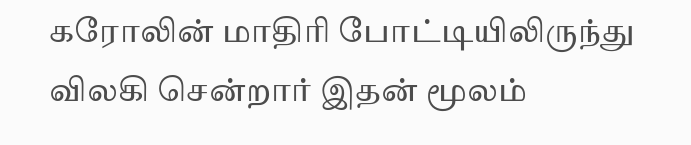கரோலின் மாதிரி போட்டியிலிருந்து விலகி சென்றார் இதன் மூலம்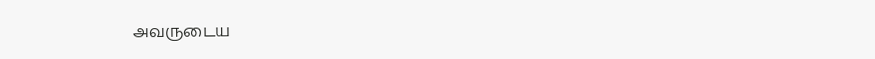அவருடைய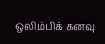ஒலிம்பிக் கனவு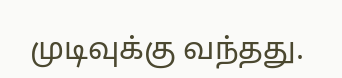முடிவுக்கு வந்தது.